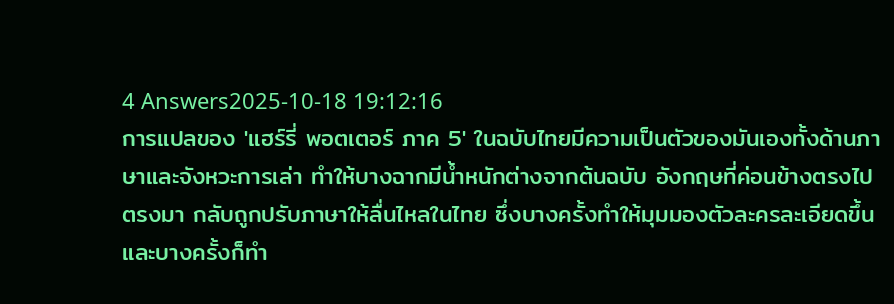4 Answers2025-10-18 19:12:16
การแปลของ 'แฮร์รี่ พอตเตอร์ ภาค 5' ในฉบับไทยมีความเป็นตัวของมันเองทั้งด้านภาษาและจังหวะการเล่า ทำให้บางฉากมีน้ำหนักต่างจากต้นฉบับ อังกฤษที่ค่อนข้างตรงไปตรงมา กลับถูกปรับภาษาให้ลื่นไหลในไทย ซึ่งบางครั้งทำให้มุมมองตัวละครละเอียดขึ้นและบางครั้งก็ทำ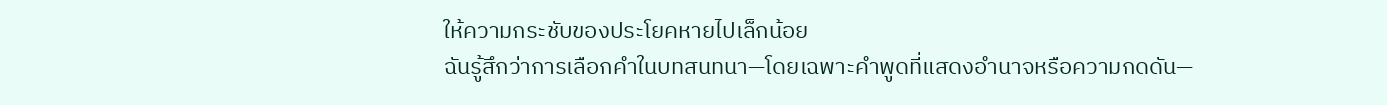ให้ความกระชับของประโยคหายไปเล็กน้อย
ฉันรู้สึกว่าการเลือกคำในบทสนทนา—โดยเฉพาะคำพูดที่แสดงอำนาจหรือความกดดัน—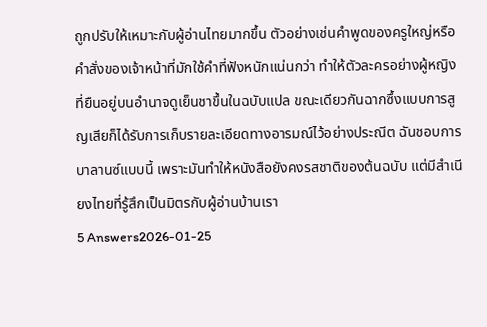ถูกปรับให้เหมาะกับผู้อ่านไทยมากขึ้น ตัวอย่างเช่นคำพูดของครูใหญ่หรือคำสั่งของเจ้าหน้าที่มักใช้คำที่ฟังหนักแน่นกว่า ทำให้ตัวละครอย่างผู้หญิงที่ยืนอยู่บนอำนาจดูเย็นชาขึ้นในฉบับแปล ขณะเดียวกันฉากซึ้งแบบการสูญเสียก็ได้รับการเก็บรายละเอียดทางอารมณ์ไว้อย่างประณีต ฉันชอบการบาลานซ์แบบนี้ เพราะมันทำให้หนังสือยังคงรสชาติของต้นฉบับ แต่มีสำเนียงไทยที่รู้สึกเป็นมิตรกับผู้อ่านบ้านเรา
5 Answers2026-01-25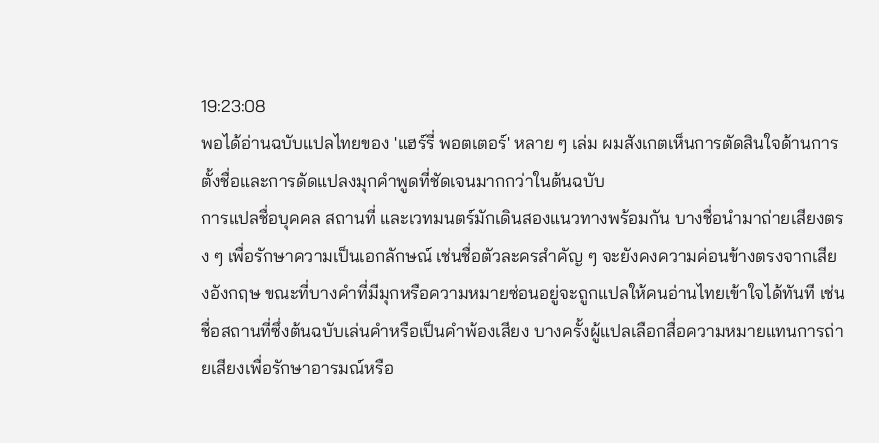19:23:08
พอได้อ่านฉบับแปลไทยของ 'แฮร์รี่ พอตเตอร์' หลาย ๆ เล่ม ผมสังเกตเห็นการตัดสินใจด้านการตั้งชื่อและการดัดแปลงมุกคำพูดที่ชัดเจนมากกว่าในต้นฉบับ
การแปลชื่อบุคคล สถานที่ และเวทมนตร์มักเดินสองแนวทางพร้อมกัน บางชื่อนำมาถ่ายเสียงตรง ๆ เพื่อรักษาความเป็นเอกลักษณ์ เช่นชื่อตัวละครสำคัญ ๆ จะยังคงความค่อนข้างตรงจากเสียงอังกฤษ ขณะที่บางคำที่มีมุกหรือความหมายซ่อนอยู่จะถูกแปลให้คนอ่านไทยเข้าใจได้ทันที เช่นชื่อสถานที่ซึ่งต้นฉบับเล่นคำหรือเป็นคำพ้องเสียง บางครั้งผู้แปลเลือกสื่อความหมายแทนการถ่ายเสียงเพื่อรักษาอารมณ์หรือ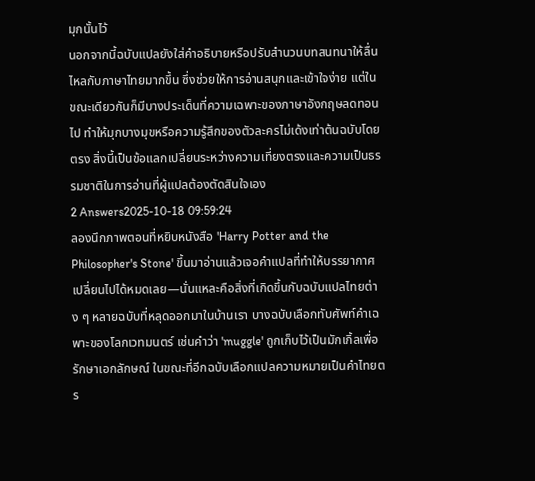มุกนั้นไว้
นอกจากนี้ฉบับแปลยังใส่คำอธิบายหรือปรับสำนวนบทสนทนาให้ลื่นไหลกับภาษาไทยมากขึ้น ซึ่งช่วยให้การอ่านสนุกและเข้าใจง่าย แต่ในขณะเดียวกันก็มีบางประเด็นที่ความเฉพาะของภาษาอังกฤษลดทอนไป ทำให้มุกบางมุขหรือความรู้สึกของตัวละครไม่เด้งเท่าต้นฉบับโดยตรง สิ่งนี้เป็นข้อแลกเปลี่ยนระหว่างความเที่ยงตรงและความเป็นธรรมชาติในการอ่านที่ผู้แปลต้องตัดสินใจเอง
2 Answers2025-10-18 09:59:24
ลองนึกภาพตอนที่หยิบหนังสือ 'Harry Potter and the Philosopher's Stone' ขึ้นมาอ่านแล้วเจอคำแปลที่ทำให้บรรยากาศเปลี่ยนไปได้หมดเลย—นั่นแหละคือสิ่งที่เกิดขึ้นกับฉบับแปลไทยต่าง ๆ หลายฉบับที่หลุดออกมาในบ้านเรา บางฉบับเลือกทับศัพท์คำเฉพาะของโลกเวทมนตร์ เช่นคำว่า 'muggle' ถูกเก็บไว้เป็นมักเกิ้ลเพื่อรักษาเอกลักษณ์ ในขณะที่อีกฉบับเลือกแปลความหมายเป็นคำไทยตร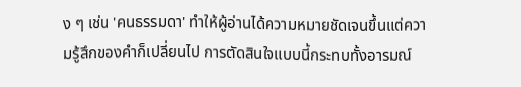ง ๆ เช่น 'คนธรรมดา' ทำให้ผู้อ่านได้ความหมายชัดเจนขึ้นแต่ความรู้สึกของคำก็เปลี่ยนไป การตัดสินใจแบบนี้กระทบทั้งอารมณ์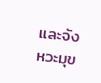และจังหวะมุข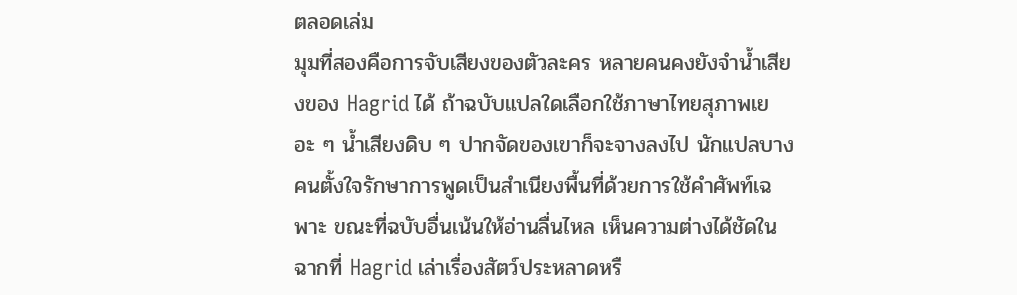ตลอดเล่ม
มุมที่สองคือการจับเสียงของตัวละคร หลายคนคงยังจำน้ำเสียงของ Hagrid ได้ ถ้าฉบับแปลใดเลือกใช้ภาษาไทยสุภาพเยอะ ๆ น้ำเสียงดิบ ๆ ปากจัดของเขาก็จะจางลงไป นักแปลบางคนตั้งใจรักษาการพูดเป็นสำเนียงพื้นที่ด้วยการใช้คำศัพท์เฉพาะ ขณะที่ฉบับอื่นเน้นให้อ่านลื่นไหล เห็นความต่างได้ชัดในฉากที่ Hagrid เล่าเรื่องสัตว์ประหลาดหรื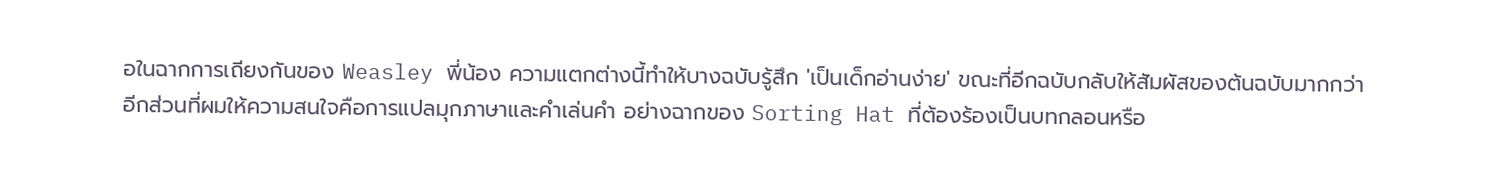อในฉากการเถียงกันของ Weasley พี่น้อง ความแตกต่างนี้ทำให้บางฉบับรู้สึก 'เป็นเด็กอ่านง่าย' ขณะที่อีกฉบับกลับให้สัมผัสของต้นฉบับมากกว่า
อีกส่วนที่ผมให้ความสนใจคือการแปลมุกภาษาและคำเล่นคำ อย่างฉากของ Sorting Hat ที่ต้องร้องเป็นบทกลอนหรือ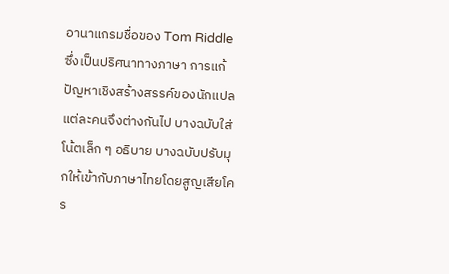อานาแกรมชื่อของ Tom Riddle ซึ่งเป็นปริศนาทางภาษา การแก้ปัญหาเชิงสร้างสรรค์ของนักแปลแต่ละคนจึงต่างกันไป บางฉบับใส่โน้ตเล็ก ๆ อธิบาย บางฉบับปรับมุกให้เข้ากับภาษาไทยโดยสูญเสียโคร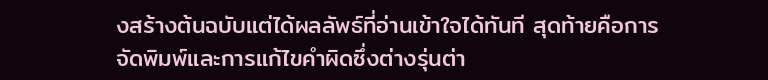งสร้างต้นฉบับแต่ได้ผลลัพธ์ที่อ่านเข้าใจได้ทันที สุดท้ายคือการจัดพิมพ์และการแก้ไขคำผิดซึ่งต่างรุ่นต่า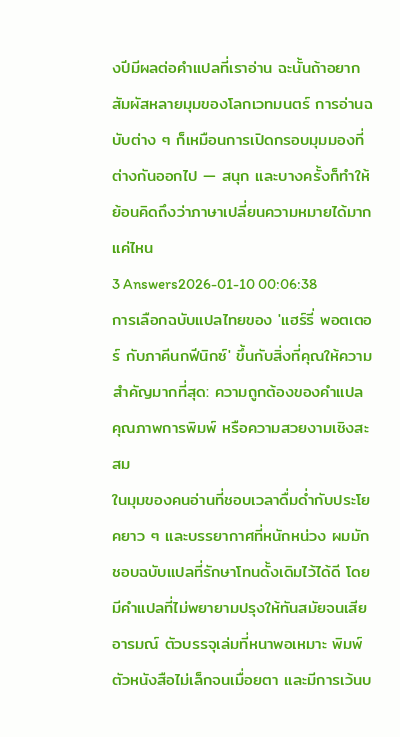งปีมีผลต่อคำแปลที่เราอ่าน ฉะนั้นถ้าอยากสัมผัสหลายมุมของโลกเวทมนตร์ การอ่านฉบับต่าง ๆ ก็เหมือนการเปิดกรอบมุมมองที่ต่างกันออกไป — สนุก และบางครั้งก็ทำให้ย้อนคิดถึงว่าภาษาเปลี่ยนความหมายได้มากแค่ไหน
3 Answers2026-01-10 00:06:38
การเลือกฉบับแปลไทยของ 'แฮร์รี่ พอตเตอร์ กับภาคีนกฟีนิกซ์' ขึ้นกับสิ่งที่คุณให้ความสำคัญมากที่สุด: ความถูกต้องของคำแปล คุณภาพการพิมพ์ หรือความสวยงามเชิงสะสม
ในมุมของคนอ่านที่ชอบเวลาดื่มด่ำกับประโยคยาว ๆ และบรรยากาศที่หนักหน่วง ผมมักชอบฉบับแปลที่รักษาโทนดั้งเดิมไว้ได้ดี โดยมีคำแปลที่ไม่พยายามปรุงให้ทันสมัยจนเสียอารมณ์ ตัวบรรจุเล่มที่หนาพอเหมาะ พิมพ์ตัวหนังสือไม่เล็กจนเมื่อยตา และมีการเว้นบ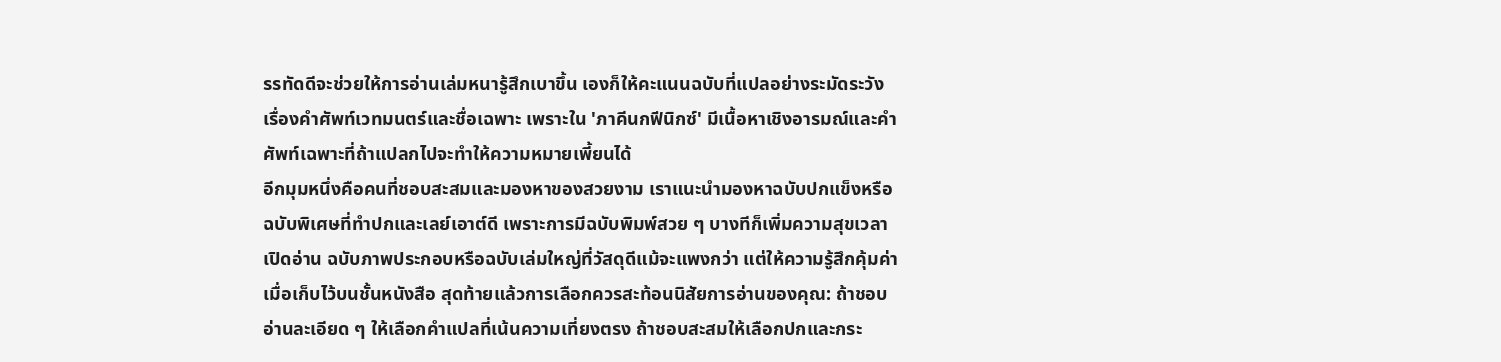รรทัดดีจะช่วยให้การอ่านเล่มหนารู้สึกเบาขึ้น เองก็ให้คะแนนฉบับที่แปลอย่างระมัดระวังเรื่องคำศัพท์เวทมนตร์และชื่อเฉพาะ เพราะใน 'ภาคีนกฟีนิกซ์' มีเนื้อหาเชิงอารมณ์และคำศัพท์เฉพาะที่ถ้าแปลกไปจะทำให้ความหมายเพี้ยนได้
อีกมุมหนึ่งคือคนที่ชอบสะสมและมองหาของสวยงาม เราแนะนำมองหาฉบับปกแข็งหรือฉบับพิเศษที่ทำปกและเลย์เอาต์ดี เพราะการมีฉบับพิมพ์สวย ๆ บางทีก็เพิ่มความสุขเวลาเปิดอ่าน ฉบับภาพประกอบหรือฉบับเล่มใหญ่ที่วัสดุดีแม้จะแพงกว่า แต่ให้ความรู้สึกคุ้มค่าเมื่อเก็บไว้บนชั้นหนังสือ สุดท้ายแล้วการเลือกควรสะท้อนนิสัยการอ่านของคุณ: ถ้าชอบอ่านละเอียด ๆ ให้เลือกคำแปลที่เน้นความเที่ยงตรง ถ้าชอบสะสมให้เลือกปกและกระ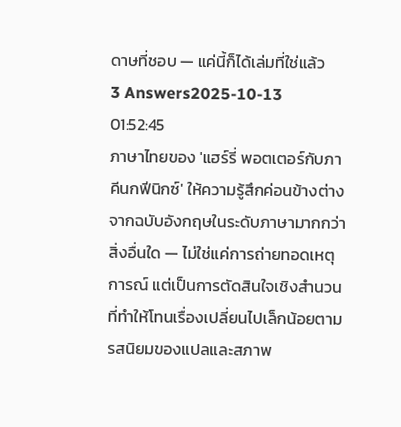ดาษที่ชอบ — แค่นี้ก็ได้เล่มที่ใช่แล้ว
3 Answers2025-10-13 01:52:45
ภาษาไทยของ 'แฮร์รี่ พอตเตอร์กับภาคีนกฟีนิกซ์' ให้ความรู้สึกค่อนข้างต่างจากฉบับอังกฤษในระดับภาษามากกว่าสิ่งอื่นใด — ไม่ใช่แค่การถ่ายทอดเหตุการณ์ แต่เป็นการตัดสินใจเชิงสำนวนที่ทำให้โทนเรื่องเปลี่ยนไปเล็กน้อยตามรสนิยมของแปลและสภาพ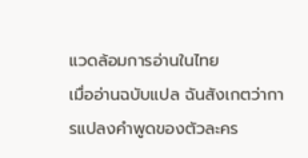แวดล้อมการอ่านในไทย
เมื่ออ่านฉบับแปล ฉันสังเกตว่าการแปลงคำพูดของตัวละคร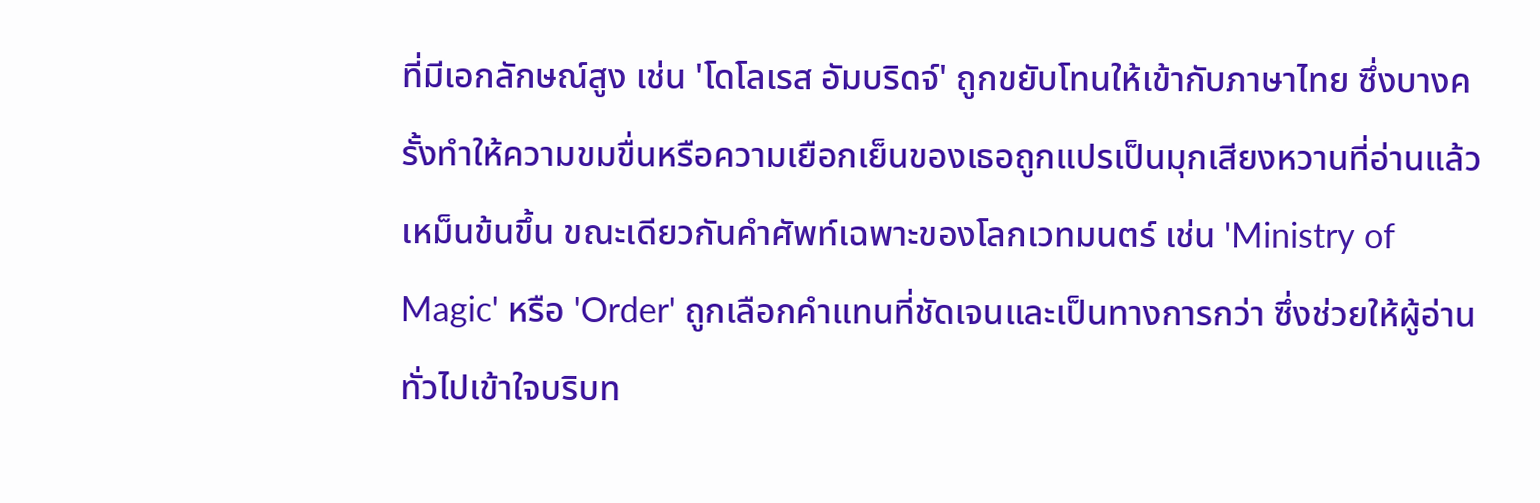ที่มีเอกลักษณ์สูง เช่น 'โดโลเรส อัมบริดจ์' ถูกขยับโทนให้เข้ากับภาษาไทย ซึ่งบางครั้งทำให้ความขมขื่นหรือความเยือกเย็นของเธอถูกแปรเป็นมุกเสียงหวานที่อ่านแล้วเหม็นข้นขึ้น ขณะเดียวกันคำศัพท์เฉพาะของโลกเวทมนตร์ เช่น 'Ministry of Magic' หรือ 'Order' ถูกเลือกคำแทนที่ชัดเจนและเป็นทางการกว่า ซึ่งช่วยให้ผู้อ่านทั่วไปเข้าใจบริบท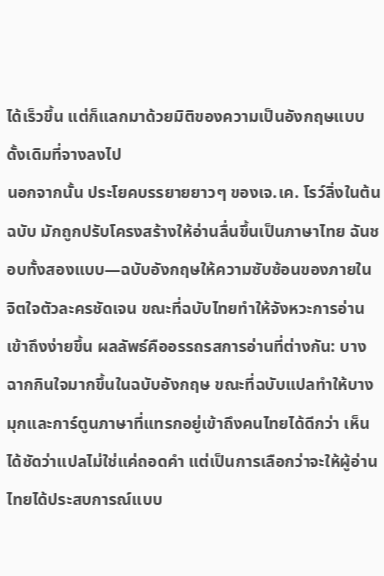ได้เร็วขึ้น แต่ก็แลกมาด้วยมิติของความเป็นอังกฤษแบบดั้งเดิมที่จางลงไป
นอกจากนั้น ประโยคบรรยายยาวๆ ของเจ.เค. โรว์ลิ่งในต้นฉบับ มักถูกปรับโครงสร้างให้อ่านลื่นขึ้นเป็นภาษาไทย ฉันชอบทั้งสองแบบ—ฉบับอังกฤษให้ความซับซ้อนของภายในจิตใจตัวละครชัดเจน ขณะที่ฉบับไทยทำให้จังหวะการอ่านเข้าถึงง่ายขึ้น ผลลัพธ์คืออรรถรสการอ่านที่ต่างกัน: บางฉากกินใจมากขึ้นในฉบับอังกฤษ ขณะที่ฉบับแปลทำให้บางมุกและการ์ตูนภาษาที่แทรกอยู่เข้าถึงคนไทยได้ดีกว่า เห็นได้ชัดว่าแปลไม่ใช่แค่ถอดคำ แต่เป็นการเลือกว่าจะให้ผู้อ่านไทยได้ประสบการณ์แบบ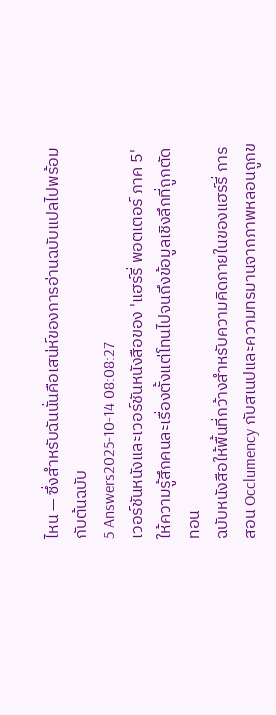ไหน — ซึ่งสำหรับฉันนั่นคือเสน่ห์ของการอ่านฉบับแปลไปพร้อมกับต้นฉบับ
5 Answers2025-10-14 08:08:27
เวอร์ชันหนังและเวอร์ชันหนังสือของ 'แฮร์รี่ พอตเตอร์ ภาค 5' ให้ความรู้สึกคนละเรื่องตั้งแต่โทนไปจนถึงข้อมูลเชิงลึกที่ถูกตัดทอน
ฉบับหนังสือให้พื้นที่กว้างสำหรับความคิดภายในของแฮร์รี่ การสอน Occlumency กับสเนปและความทรมานจากภาพหลอนถูกข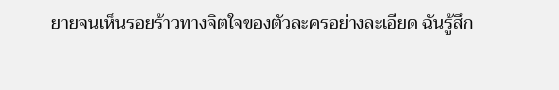ยายจนเห็นรอยร้าวทางจิตใจของตัวละครอย่างละเอียด ฉันรู้สึก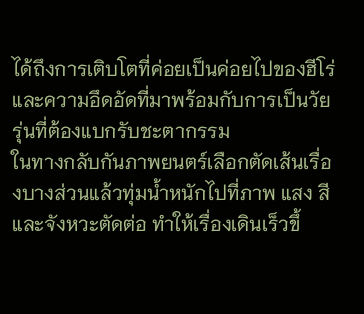ได้ถึงการเติบโตที่ค่อยเป็นค่อยไปของฮีโร่และความอึดอัดที่มาพร้อมกับการเป็นวัยรุ่นที่ต้องแบกรับชะตากรรม
ในทางกลับกันภาพยนตร์เลือกตัดเส้นเรื่องบางส่วนแล้วทุ่มน้ำหนักไปที่ภาพ แสง สี และจังหวะตัดต่อ ทำให้เรื่องเดินเร็วขึ้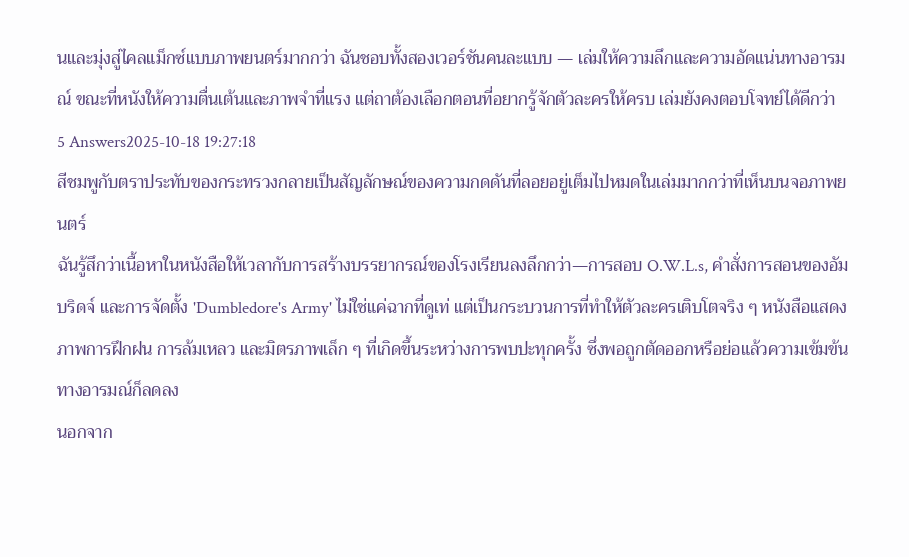นและมุ่งสู่ไคลแม็กซ์แบบภาพยนตร์มากกว่า ฉันชอบทั้งสองเวอร์ชันคนละแบบ — เล่มให้ความลึกและความอัดแน่นทางอารมณ์ ขณะที่หนังให้ความตื่นเต้นและภาพจำที่แรง แต่ถาต้องเลือกตอนที่อยากรู้จักตัวละครให้ครบ เล่มยังคงตอบโจทย์ได้ดีกว่า
5 Answers2025-10-18 19:27:18
สีชมพูกับตราประทับของกระทรวงกลายเป็นสัญลักษณ์ของความกดดันที่ลอยอยู่เต็มไปหมดในเล่มมากกว่าที่เห็นบนจอภาพยนตร์
ฉันรู้สึกว่าเนื้อหาในหนังสือให้เวลากับการสร้างบรรยากรณ์ของโรงเรียนลงลึกกว่า—การสอบ O.W.L.s, คำสั่งการสอนของอัมบริดจ์ และการจัดตั้ง 'Dumbledore's Army' ไม่ใช่แค่ฉากที่ดูเท่ แต่เป็นกระบวนการที่ทำให้ตัวละครเติบโตจริง ๆ หนังสือแสดงภาพการฝึกฝน การล้มเหลว และมิตรภาพเล็ก ๆ ที่เกิดขึ้นระหว่างการพบปะทุกครั้ง ซึ่งพอถูกตัดออกหรือย่อแล้วความเข้มข้นทางอารมณ์ก็ลดลง
นอกจาก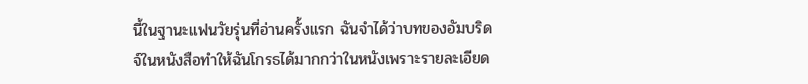นี้ในฐานะแฟนวัยรุ่นที่อ่านครั้งแรก ฉันจำได้ว่าบทของอัมบริดจ์ในหนังสือทำให้ฉันโกรธได้มากกว่าในหนังเพราะรายละเอียด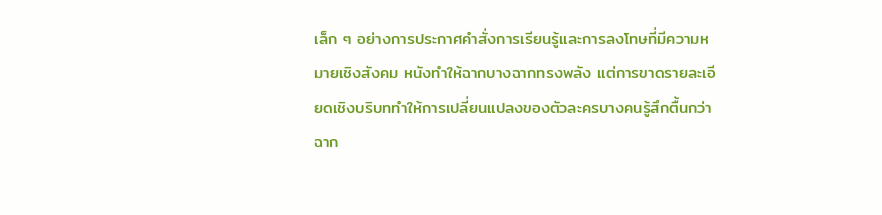เล็ก ๆ อย่างการประกาศคำสั่งการเรียนรู้และการลงโทษที่มีความหมายเชิงสังคม หนังทำให้ฉากบางฉากทรงพลัง แต่การขาดรายละเอียดเชิงบริบททำให้การเปลี่ยนแปลงของตัวละครบางคนรู้สึกตื้นกว่า ฉาก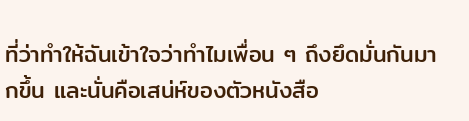ที่ว่าทำให้ฉันเข้าใจว่าทำไมเพื่อน ๆ ถึงยึดมั่นกันมากขึ้น และนั่นคือเสน่ห์ของตัวหนังสือ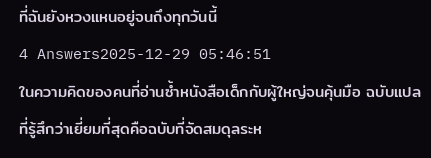ที่ฉันยังหวงแหนอยู่จนถึงทุกวันนี้
4 Answers2025-12-29 05:46:51
ในความคิดของคนที่อ่านซ้ำหนังสือเด็กกับผู้ใหญ่จนคุ้นมือ ฉบับแปลที่รู้สึกว่าเยี่ยมที่สุดคือฉบับที่จัดสมดุลระห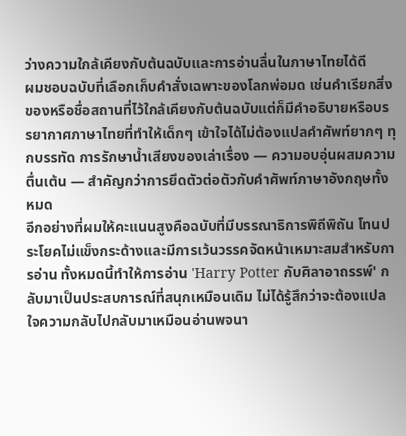ว่างความใกล้เคียงกับต้นฉบับและการอ่านลื่นในภาษาไทยได้ดี
ผมชอบฉบับที่เลือกเก็บคำสั่งเฉพาะของโลกพ่อมด เช่นคำเรียกสิ่งของหรือชื่อสถานที่ไว้ใกล้เคียงกับต้นฉบับแต่ก็มีคำอธิบายหรือบรรยากาศภาษาไทยที่ทำให้เด็กๆ เข้าใจได้ไม่ต้องแปลคำศัพท์ยากๆ ทุกบรรทัด การรักษาน้ำเสียงของเล่าเรื่อง — ความอบอุ่นผสมความตื่นเต้น — สำคัญกว่าการยึดตัวต่อตัวกับคำศัพท์ภาษาอังกฤษทั้งหมด
อีกอย่างที่ผมให้คะแนนสูงคือฉบับที่มีบรรณาธิการพิถีพิถัน โทนประโยคไม่แข็งกระด้างและมีการเว้นวรรคจัดหน้าเหมาะสมสำหรับการอ่าน ทั้งหมดนี้ทำให้การอ่าน 'Harry Potter กับศิลาอาถรรพ์' กลับมาเป็นประสบการณ์ที่สนุกเหมือนเดิม ไม่ได้รู้สึกว่าจะต้องแปลใจความกลับไปกลับมาเหมือนอ่านพจนา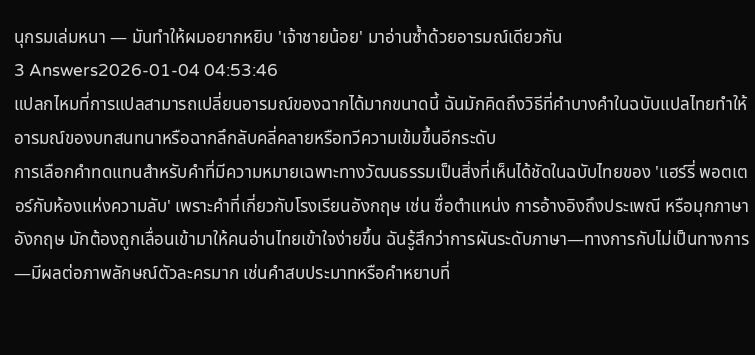นุกรมเล่มหนา — มันทำให้ผมอยากหยิบ 'เจ้าชายน้อย' มาอ่านซ้ำด้วยอารมณ์เดียวกัน
3 Answers2026-01-04 04:53:46
แปลกไหมที่การแปลสามารถเปลี่ยนอารมณ์ของฉากได้มากขนาดนี้ ฉันมักคิดถึงวิธีที่คำบางคำในฉบับแปลไทยทำให้อารมณ์ของบทสนทนาหรือฉากลึกลับคลี่คลายหรือทวีความเข้มขึ้นอีกระดับ
การเลือกคำทดแทนสำหรับคำที่มีความหมายเฉพาะทางวัฒนธรรมเป็นสิ่งที่เห็นได้ชัดในฉบับไทยของ 'แฮร์รี่ พอตเตอร์กับห้องแห่งความลับ' เพราะคำที่เกี่ยวกับโรงเรียนอังกฤษ เช่น ชื่อตำแหน่ง การอ้างอิงถึงประเพณี หรือมุกภาษาอังกฤษ มักต้องถูกเลื่อนเข้ามาให้คนอ่านไทยเข้าใจง่ายขึ้น ฉันรู้สึกว่าการผันระดับภาษา—ทางการกับไม่เป็นทางการ—มีผลต่อภาพลักษณ์ตัวละครมาก เช่นคำสบประมาทหรือคำหยาบที่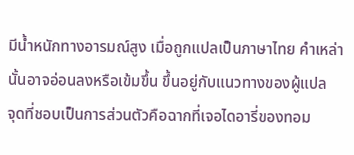มีน้ำหนักทางอารมณ์สูง เมื่อถูกแปลเป็นภาษาไทย คำเหล่านั้นอาจอ่อนลงหรือเข้มขึ้น ขึ้นอยู่กับแนวทางของผู้แปล
จุดที่ชอบเป็นการส่วนตัวคือฉากที่เจอไดอารี่ของทอม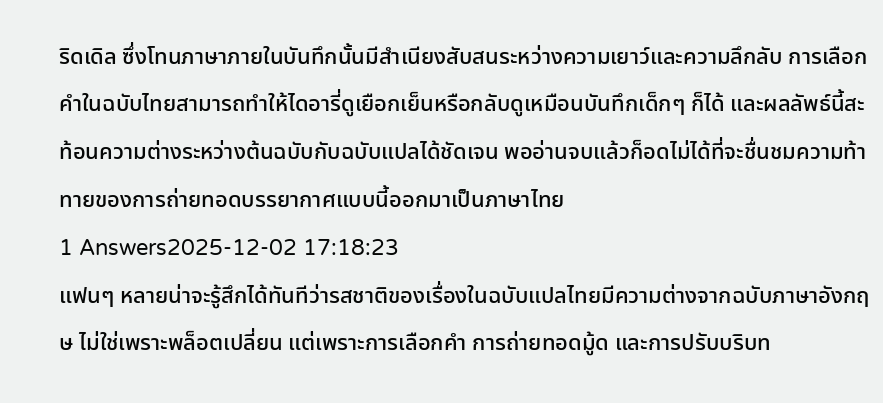ริดเดิล ซึ่งโทนภาษาภายในบันทึกนั้นมีสำเนียงสับสนระหว่างความเยาว์และความลึกลับ การเลือกคำในฉบับไทยสามารถทำให้ไดอารี่ดูเยือกเย็นหรือกลับดูเหมือนบันทึกเด็กๆ ก็ได้ และผลลัพธ์นี้สะท้อนความต่างระหว่างต้นฉบับกับฉบับแปลได้ชัดเจน พออ่านจบแล้วก็อดไม่ได้ที่จะชื่นชมความท้าทายของการถ่ายทอดบรรยากาศแบบนี้ออกมาเป็นภาษาไทย
1 Answers2025-12-02 17:18:23
แฟนๆ หลายน่าจะรู้สึกได้ทันทีว่ารสชาติของเรื่องในฉบับแปลไทยมีความต่างจากฉบับภาษาอังกฤษ ไม่ใช่เพราะพล็อตเปลี่ยน แต่เพราะการเลือกคำ การถ่ายทอดมู้ด และการปรับบริบท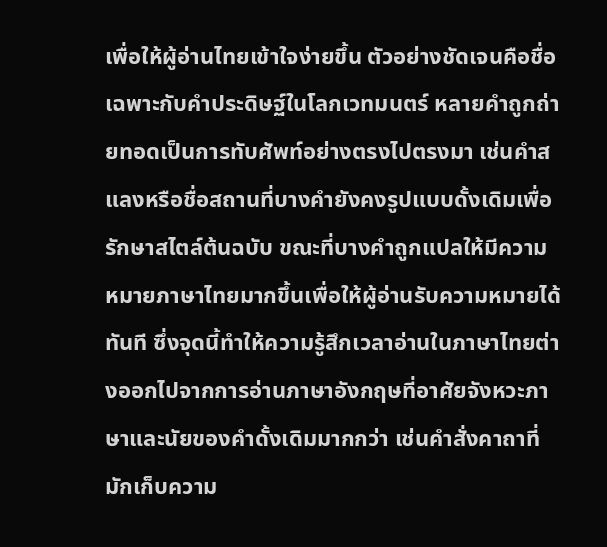เพื่อให้ผู้อ่านไทยเข้าใจง่ายขึ้น ตัวอย่างชัดเจนคือชื่อเฉพาะกับคำประดิษฐ์ในโลกเวทมนตร์ หลายคำถูกถ่ายทอดเป็นการทับศัพท์อย่างตรงไปตรงมา เช่นคำสแลงหรือชื่อสถานที่บางคำยังคงรูปแบบดั้งเดิมเพื่อรักษาสไตล์ต้นฉบับ ขณะที่บางคำถูกแปลให้มีความหมายภาษาไทยมากขึ้นเพื่อให้ผู้อ่านรับความหมายได้ทันที ซึ่งจุดนี้ทำให้ความรู้สึกเวลาอ่านในภาษาไทยต่างออกไปจากการอ่านภาษาอังกฤษที่อาศัยจังหวะภาษาและนัยของคำดั้งเดิมมากกว่า เช่นคำสั่งคาถาที่มักเก็บความ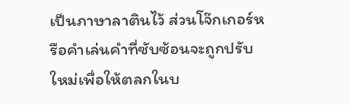เป็นภาษาลาตินไว้ ส่วนโจ๊กเกอร์หรือคำเล่นคำที่ซับซ้อนจะถูกปรับใหม่เพื่อให้ตลกในบ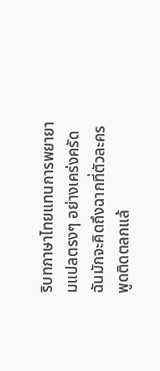ริบทภาษาไทยแทนการพยายามแปลตรงๆ อย่างเคร่งครัด ฉันมักจะคิดถึงฉากที่ตัวละครพูดติดตลกแล้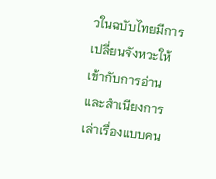วในฉบับไทยมีการเปลี่ยนจังหวะให้เข้ากับการอ่านและสำเนียงการเล่าเรื่องแบบคน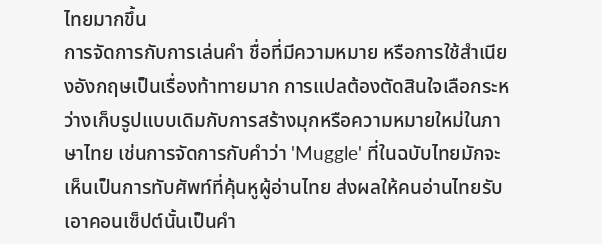ไทยมากขึ้น
การจัดการกับการเล่นคำ ชื่อที่มีความหมาย หรือการใช้สำเนียงอังกฤษเป็นเรื่องท้าทายมาก การแปลต้องตัดสินใจเลือกระหว่างเก็บรูปแบบเดิมกับการสร้างมุกหรือความหมายใหม่ในภาษาไทย เช่นการจัดการกับคำว่า 'Muggle' ที่ในฉบับไทยมักจะเห็นเป็นการทับศัพท์ที่คุ้นหูผู้อ่านไทย ส่งผลให้คนอ่านไทยรับเอาคอนเซ็ปต์นั้นเป็นคำ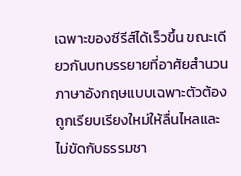เฉพาะของซีรีส์ได้เร็วขึ้น ขณะเดียวกันบทบรรยายที่อาศัยสำนวนภาษาอังกฤษแบบเฉพาะตัวต้องถูกเรียบเรียงใหม่ให้ลื่นไหลและไม่ขัดกับธรรมชา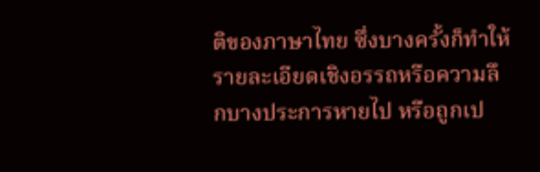ติของภาษาไทย ซึ่งบางครั้งก็ทำให้รายละเอียดเชิงอรรถหรือความลึกบางประการหายไป หรือถูกเป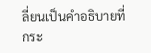ลี่ยนเป็นคำอธิบายที่กระ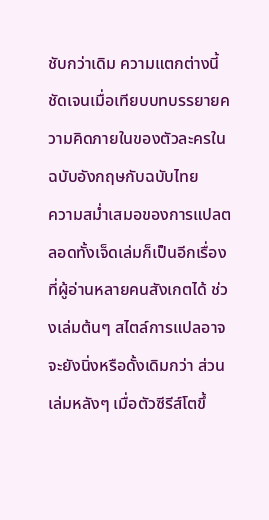ชับกว่าเดิม ความแตกต่างนี้ชัดเจนเมื่อเทียบบทบรรยายความคิดภายในของตัวละครในฉบับอังกฤษกับฉบับไทย
ความสม่ำเสมอของการแปลตลอดทั้งเจ็ดเล่มก็เป็นอีกเรื่องที่ผู้อ่านหลายคนสังเกตได้ ช่วงเล่มต้นๆ สไตล์การแปลอาจจะยังนิ่งหรือดั้งเดิมกว่า ส่วนเล่มหลังๆ เมื่อตัวซีรีส์โตขึ้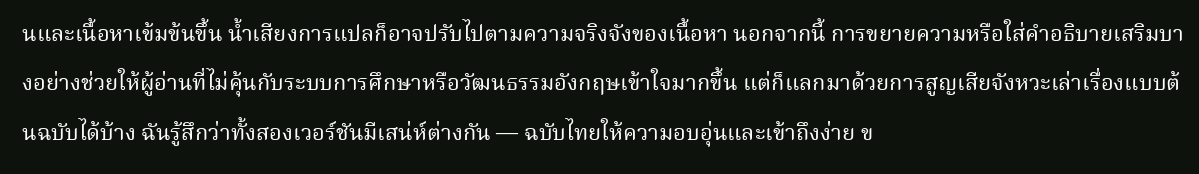นและเนื้อหาเข้มข้นขึ้น น้ำเสียงการแปลก็อาจปรับไปตามความจริงจังของเนื้อหา นอกจากนี้ การขยายความหรือใส่คำอธิบายเสริมบางอย่างช่วยให้ผู้อ่านที่ไม่คุ้นกับระบบการศึกษาหรือวัฒนธรรมอังกฤษเข้าใจมากขึ้น แต่ก็แลกมาด้วยการสูญเสียจังหวะเล่าเรื่องแบบต้นฉบับได้บ้าง ฉันรู้สึกว่าทั้งสองเวอร์ชันมีเสน่ห์ต่างกัน — ฉบับไทยให้ความอบอุ่นและเข้าถึงง่าย ข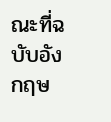ณะที่ฉบับอังกฤษ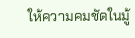ให้ความคมชัดในมู้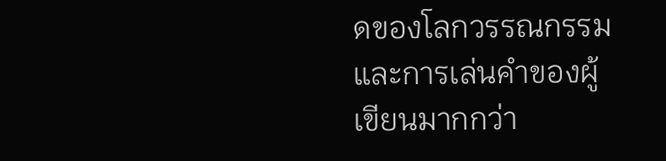ดของโลกวรรณกรรมและการเล่นคำของผู้เขียนมากกว่า